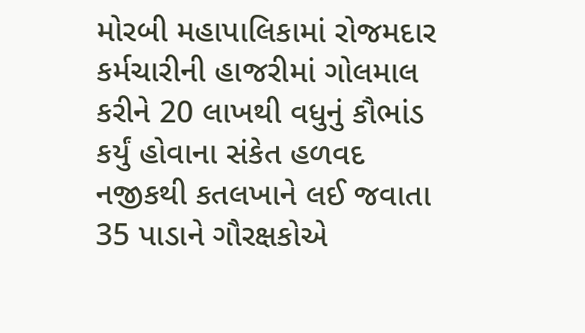મોરબી મહાપાલિકામાં રોજમદાર કર્મચારીની હાજરીમાં ગોલમાલ કરીને 20 લાખથી વધુનું કૌભાંડ કર્યું હોવાના સંકેત હળવદ નજીકથી કતલખાને લઈ જવાતા 35 પાડાને ગૌરક્ષકોએ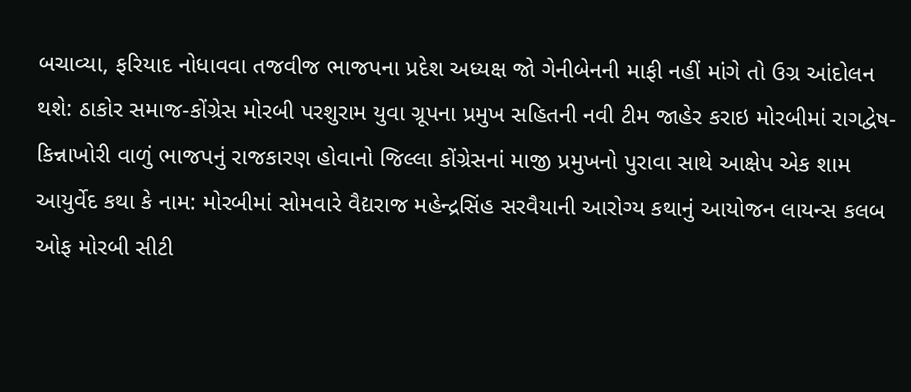બચાવ્યા, ફરિયાદ નોધાવવા તજવીજ ભાજપના પ્રદેશ અધ્યક્ષ જો ગેનીબેનની માફી નહીં માંગે તો ઉગ્ર આંદોલન થશે: ઠાકોર સમાજ-કોંગ્રેસ મોરબી પરશુરામ યુવા ગ્રૂપના પ્રમુખ સહિતની નવી ટીમ જાહેર કરાઇ મોરબીમાં રાગદ્વેષ-કિન્નાખોરી વાળું ભાજપનું રાજકારણ હોવાનો જિલ્લા કોંગ્રેસનાં માજી પ્રમુખનો પુરાવા સાથે આક્ષેપ એક શામ આયુર્વેદ કથા કે નામ: મોરબીમાં સોમવારે વૈદ્યરાજ મહેન્દ્રસિંહ સરવૈયાની આરોગ્ય કથાનું આયોજન લાયન્સ કલબ ઓફ મોરબી સીટી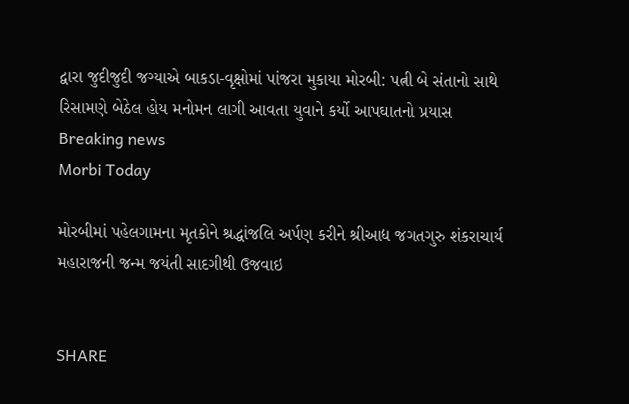દ્વારા જુદીજુદી જગ્યાએ બાકડા-વૃક્ષોમાં પાંજરા મુકાયા મોરબી: પત્ની બે સંતાનો સાથે રિસામણે બેઠેલ હોય મનોમન લાગી આવતા યુવાને કર્યો આપઘાતનો પ્રયાસ
Breaking news
Morbi Today

મોરબીમાં પહેલગામના મૃતકોને શ્રદ્ધાંજલિ અર્પણ કરીને શ્રીઆદ્ય જગતગુરુ શંકરાચાર્ય મહારાજની જન્મ જયંતી સાદગીથી ઉજવાઇ


SHARE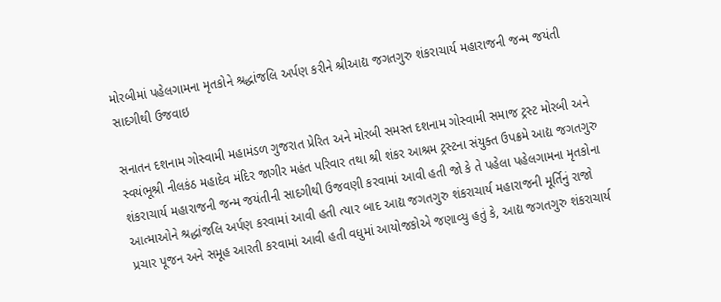મોરબીમાં પહેલગામના મૃતકોને શ્રદ્ધાંજલિ અર્પણ કરીને શ્રીઆદ્ય જગતગુરુ શંકરાચાર્ય મહારાજની જન્મ જયંતી સાદગીથી ઉજવાઇ

સનાતન દશનામ ગોસ્વામી મહામંડળ ગુજરાત પ્રેરિત અને મોરબી સમસ્ત દશનામ ગોસ્વામી સમાજ ટ્રસ્ટ મોરબી અને સ્વયંભૂશ્રી નીલકંઠ મહાદેવ મંદિર જાગીર મહંત પરિવાર તથા શ્રી શંકર આશ્રમ ટ્રસ્ટના સંયુક્ત ઉપક્રમે આદ્ય જગતગુરુ શંકરાચાર્ય મહારાજની જન્મ જયંતીની સાદગીથી ઉજવણી કરવામાં આવી હતી જો કે તે પહેલા પહેલગામના મૃતકોના આત્માઓને શ્રદ્ધાંજલિ અર્પણ કરવામાં આવી હતી ત્યાર બાદ આદ્ય જગતગુરુ શંકરાચાર્ય મહારાજની મૂર્તિનું રાજો પ્રચાર પૂજન અને સમૂહ આરતી કરવામાં આવી હતી વધુમાં આયોજકોએ જણાવ્યુ હતું કે, આદ્ય જગતગુરુ શંકરાચાર્ય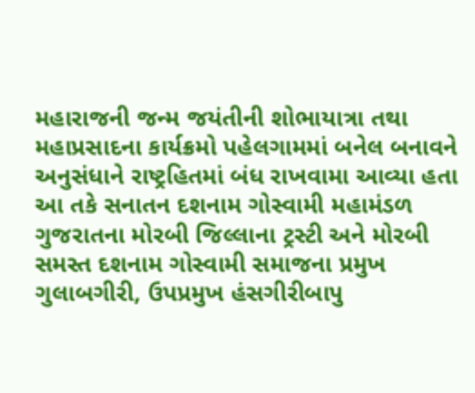મહારાજની જન્મ જયંતીની શોભાયાત્રા તથા મહાપ્રસાદના કાર્યક્રમો પહેલગામમાં બનેલ બનાવને અનુસંધાને રાષ્ટ્રહિતમાં બંધ રાખવામા આવ્યા હતા આ તકે સનાતન દશનામ ગોસ્વામી મહામંડળ ગુજરાતના મોરબી જિલ્લાના ટ્રસ્ટી અને મોરબી સમસ્ત દશનામ ગોસ્વામી સમાજના પ્રમુખ ગુલાબગીરી, ઉપપ્રમુખ હંસગીરીબાપુ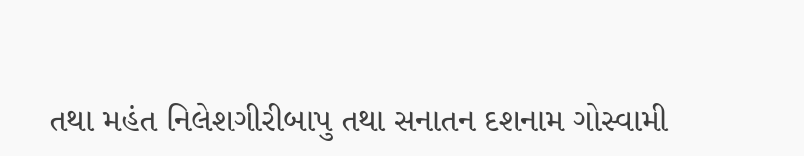તથા મહંત નિલેશગીરીબાપુ તથા સનાતન દશનામ ગોસ્વામી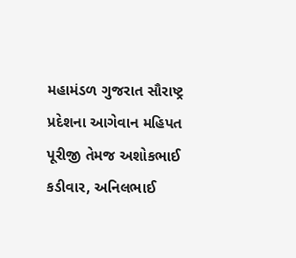મહામંડળ ગુજરાત સૌરાષ્ટ્ર પ્રદેશના આગેવાન મહિપત પૂરીજી તેમજ અશોકભાઈ કડીવાર, અનિલભાઈ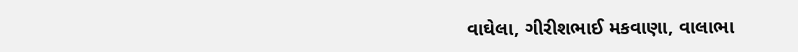વાઘેલા, ગીરીશભાઈ મકવાણા, વાલાભા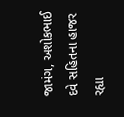જામંગ, અશોકભાઈ દવે સહિતના હાજર રહ્યા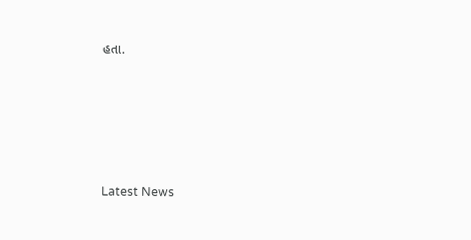હતા.






Latest News